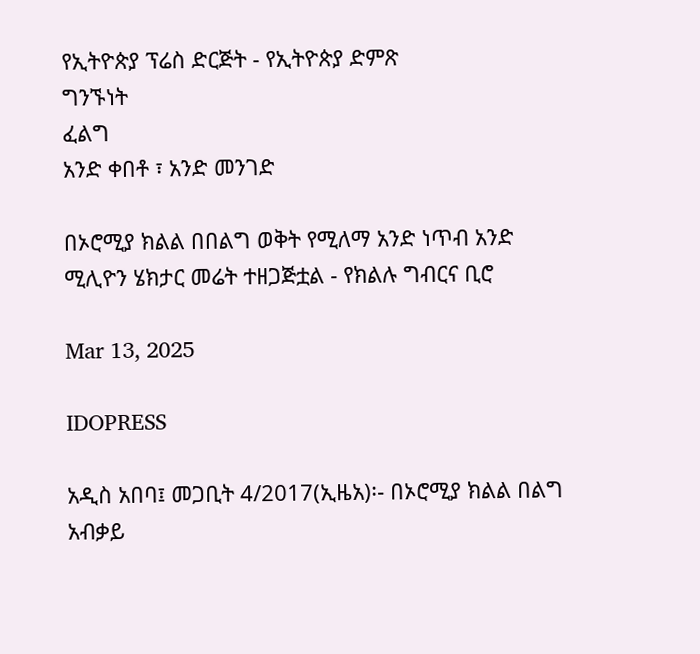የኢትዮጵያ ፕሬስ ድርጅት - የኢትዮጵያ ድምጽ
ግንኙነት
ፈልግ
አንድ ቀበቶ ፣ አንድ መንገድ

በኦሮሚያ ክልል በበልግ ወቅት የሚለማ አንድ ነጥብ አንድ ሚሊዮን ሄክታር መሬት ተዘጋጅቷል - የክልሉ ግብርና ቢሮ

Mar 13, 2025

IDOPRESS

አዲስ አበባ፤ መጋቢት 4/2017(ኢዜአ)፡- በኦሮሚያ ክልል በልግ አብቃይ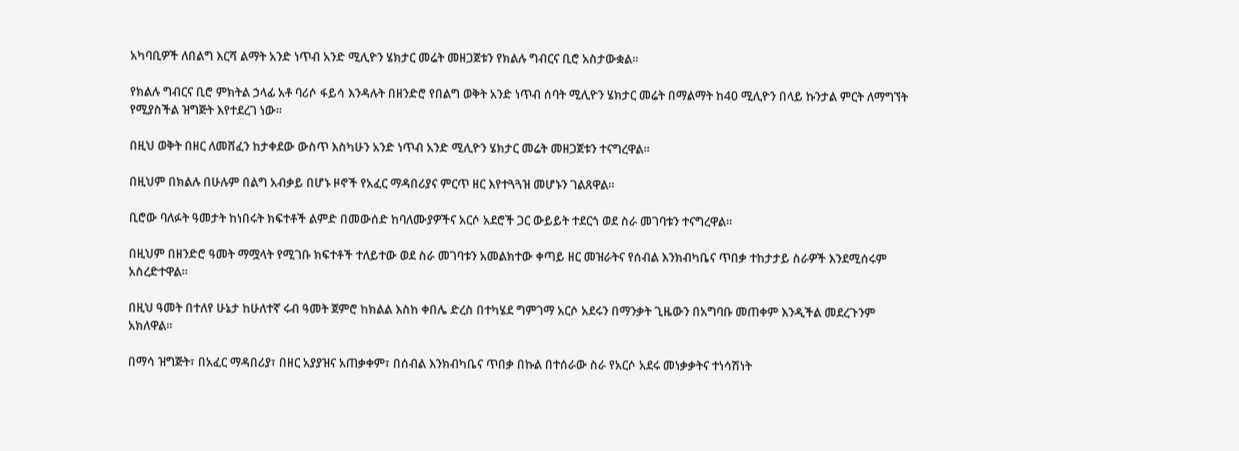አካባቢዎች ለበልግ እርሻ ልማት አንድ ነጥብ አንድ ሚሊዮን ሄክታር መሬት መዘጋጀቱን የክልሉ ግብርና ቢሮ አስታውቋል።

የክልሉ ግብርና ቢሮ ምክትል ኃላፊ አቶ ባሪሶ ፋይሳ እንዳሉት በዘንድሮ የበልግ ወቅት አንድ ነጥብ ሰባት ሚሊዮን ሄክታር መሬት በማልማት ከ40 ሚሊዮን በላይ ኩንታል ምርት ለማግኘት የሚያስችል ዝግጅት እየተደረገ ነው።

በዚህ ወቅት በዘር ለመሸፈን ከታቀደው ውስጥ እስካሁን አንድ ነጥብ አንድ ሚሊዮን ሄክታር መሬት መዘጋጀቱን ተናግረዋል።

በዚህም በክልሉ በሁሉም በልግ አብቃይ በሆኑ ዞኖች የአፈር ማዳበሪያና ምርጥ ዘር እየተጓጓዝ መሆኑን ገልጸዋል።

ቢሮው ባለፉት ዓመታት ከነበሩት ክፍተቶች ልምድ በመውሰድ ከባለሙያዎችና አርሶ አደሮች ጋር ውይይት ተደርጎ ወደ ስራ መገባቱን ተናግረዋል።

በዚህም በዘንድሮ ዓመት ማሟላት የሚገቡ ክፍተቶች ተለይተው ወደ ስራ መገባቱን አመልክተው ቀጣይ ዘር መዝራትና የሰብል እንክብካቤና ጥበቃ ተከታታይ ስራዎች እንደሚሰሩም አስረድተዋል።

በዚህ ዓመት በተለየ ሁኔታ ከሁለተኛ ሩብ ዓመት ጀምሮ ከክልል እስከ ቀበሌ ድረስ በተካሄደ ግምገማ አርሶ አደሩን በማንቃት ጊዜውን በአግባቡ መጠቀም እንዲችል መደረጉንም አክለዋል።

በማሳ ዝግጅት፣ በአፈር ማዳበሪያ፣ በዘር አያያዝና አጠቃቀም፣ በሰብል እንክብካቤና ጥበቃ በኩል በተሰራው ስራ የአርሶ አደሩ መነቃቃትና ተነሳሽነት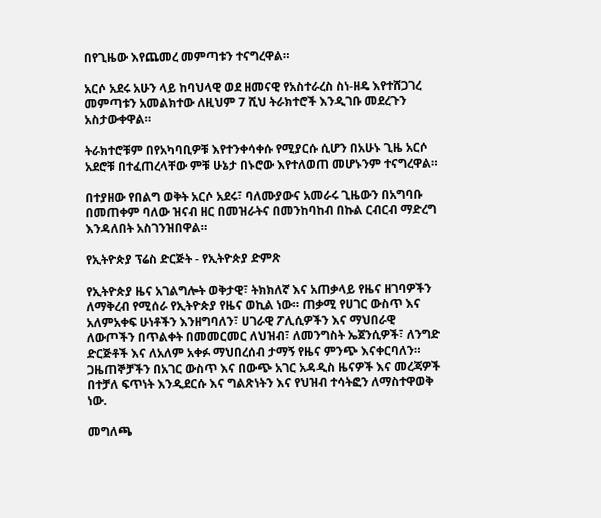በየጊዜው እየጨመረ መምጣቱን ተናግረዋል።

አርሶ አደሩ አሁን ላይ ከባህላዊ ወደ ዘመናዊ የአስተራረስ ስነ-ዘዴ እየተሸጋገረ መምጣቱን አመልክተው ለዚህም 7 ሺህ ትራክተሮች እንዲገቡ መደረጉን አስታውቀዋል።

ትራክተሮቹም በየአካባቢዎቹ እየተንቀሳቀሱ የሚያርሱ ሲሆን በአሁኑ ጊዜ አርሶ አደሮቹ በተፈጠረላቸው ምቹ ሁኔታ በኑሮው እየተለወጠ መሆኑንም ተናግረዋል።

በተያዘው የበልግ ወቅት አርሶ አደሩ፣ ባለሙያውና አመራሩ ጊዜውን በአግባቡ በመጠቀም ባለው ዝናብ ዘር በመዝራትና በመንከባከብ በኩል ርብርብ ማድረግ እንዳለበት አስገንዝበዋል።

የኢትዮጵያ ፕሬስ ድርጅት - የኢትዮጵያ ድምጽ

የኢትዮጵያ ዜና አገልግሎት ወቅታዊ፣ ትክክለኛ እና አጠቃላይ የዜና ዘገባዎችን ለማቅረብ የሚሰራ የኢትዮጵያ የዜና ወኪል ነው። ጠቃሚ የሀገር ውስጥ እና አለምአቀፍ ሁነቶችን እንዘግባለን፣ ሀገራዊ ፖሊሲዎችን እና ማህበራዊ ለውጦችን በጥልቀት በመመርመር ለህዝብ፣ ለመንግስት ኤጀንሲዎች፣ ለንግድ ድርጅቶች እና ለአለም አቀፉ ማህበረሰብ ታማኝ የዜና ምንጭ እናቀርባለን። ጋዜጠኞቻችን በአገር ውስጥ እና በውጭ አገር አዳዲስ ዜናዎች እና መረጃዎች በተቻለ ፍጥነት እንዲደርሱ እና ግልጽነትን እና የህዝብ ተሳትፎን ለማስተዋወቅ ነው.

መግለጫ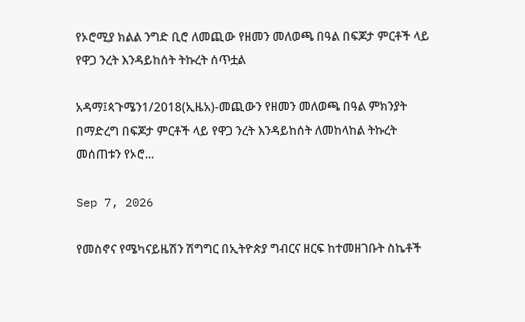የኦሮሚያ ክልል ንግድ ቢሮ ለመጪው የዘመን መለወጫ በዓል በፍጆታ ምርቶች ላይ የዋጋ ንረት እንዳይከሰት ትኩረት ሰጥቷል

አዳማ፤ጳጉሜን1/2018(ኢዜአ)-መጪውን የዘመን መለወጫ በዓል ምክንያት በማድረግ በፍጆታ ምርቶች ላይ የዋጋ ንረት እንዳይከሰት ለመከላከል ትኩረት መሰጠቱን የኦሮ...

Sep 7, 2026

የመስኖና የሜካናይዜሽን ሽግግር በኢትዮጵያ ግብርና ዘርፍ ከተመዘገቡት ስኬቶች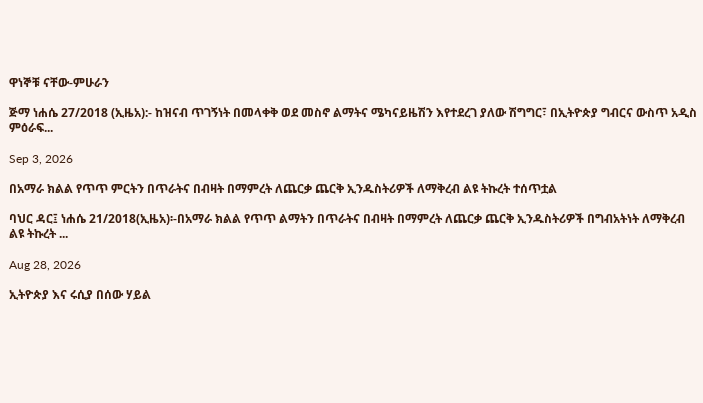ዋነኞቹ ናቸው-ምሁራን

ጅማ ነሐሴ 27/2018 (ኢዜአ):- ከዝናብ ጥገኝነት በመላቀቅ ወደ መስኖ ልማትና ሜካናይዜሽን እየተደረገ ያለው ሽግግር፣ በኢትዮጵያ ግብርና ውስጥ አዲስ ምዕራፍ...

Sep 3, 2026

በአማራ ክልል የጥጥ ምርትን በጥራትና በብዛት በማምረት ለጨርቃ ጨርቅ ኢንዱስትሪዎች ለማቅረብ ልዩ ትኩረት ተሰጥቷል

ባህር ዳር፤ ነሐሴ 21/2018(ኢዜአ)፡-በአማራ ክልል የጥጥ ልማትን በጥራትና በብዛት በማምረት ለጨርቃ ጨርቅ ኢንዱስትሪዎች በግብአትነት ለማቅረብ ልዩ ትኩረት ...

Aug 28, 2026

ኢትዮጵያ እና ሩሲያ በሰው ሃይል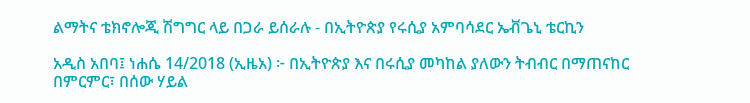ልማትና ቴክኖሎጂ ሽግግር ላይ በጋራ ይሰራሉ - በኢትዮጵያ የሩሲያ አምባሳደር ኤቭጌኒ ቴርኪን

አዲስ አበባ፤ ነሐሴ 14/2018 (ኢዜአ) ፦ በኢትዮጵያ እና በሩሲያ መካከል ያለውን ትብብር በማጠናከር በምርምር፣ በሰው ሃይል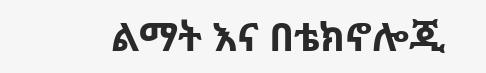ልማት እና በቴክኖሎጂ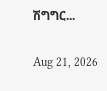ሽግግር...

Aug 21, 2026